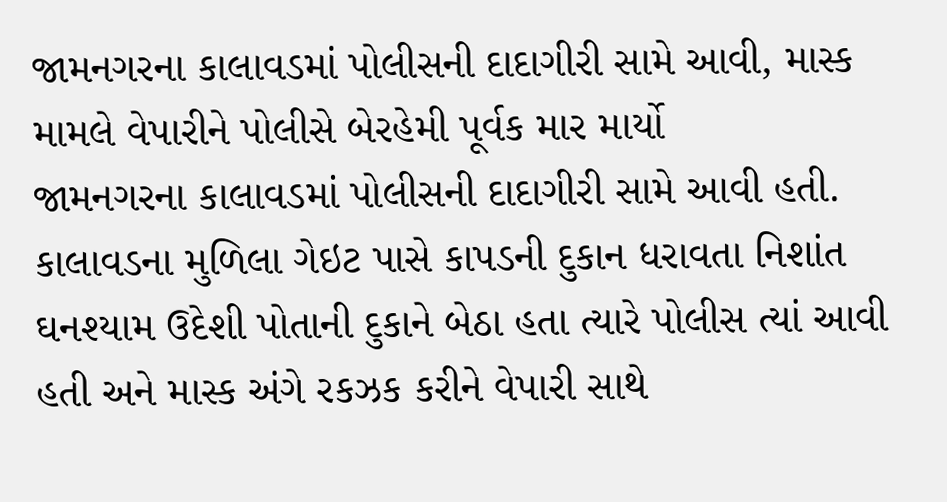જામનગરના કાલાવડમાં પોલીસની દાદાગીરી સામે આવી, માસ્ક મામલે વેપારીને પોલીસે બેરહેમી પૂર્વક માર માર્યો
જામનગરના કાલાવડમાં પોલીસની દાદાગીરી સામે આવી હતી. કાલાવડના મુળિલા ગેઇટ પાસે કાપડની દુકાન ધરાવતા નિશાંત ઘનશ્યામ ઉદેશી પોતાની દુકાને બેઠા હતા ત્યારે પોલીસ ત્યાં આવી હતી અને માસ્ક અંગે રકઝક કરીને વેપારી સાથે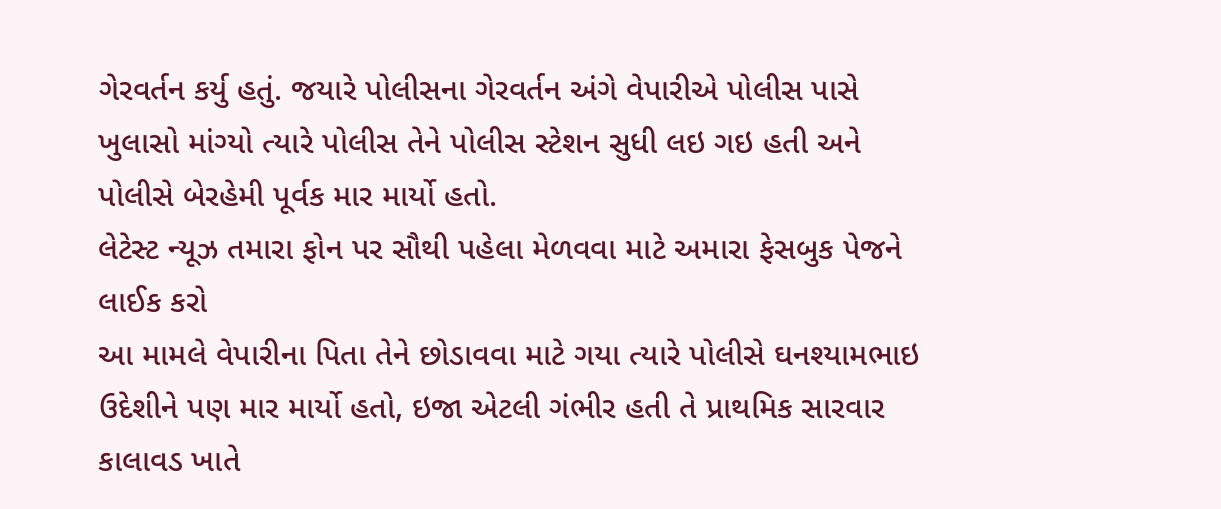ગેરવર્તન કર્યુ હતું. જયારે પોલીસના ગેરવર્તન અંગે વેપારીએ પોલીસ પાસે ખુલાસો માંગ્યો ત્યારે પોલીસ તેને પોલીસ સ્ટેશન સુધી લઇ ગઇ હતી અને પોલીસે બેરહેમી પૂર્વક માર માર્યો હતો.
લેટેસ્ટ ન્યૂઝ તમારા ફોન પર સૌથી પહેલા મેળવવા માટે અમારા ફેસબુક પેજને લાઈક કરો
આ મામલે વેપારીના પિતા તેને છોડાવવા માટે ગયા ત્યારે પોલીસે ઘનશ્યામભાઇ ઉદેશીને પણ માર માર્યો હતો, ઇજા એટલી ગંભીર હતી તે પ્રાથમિક સારવાર કાલાવડ ખાતે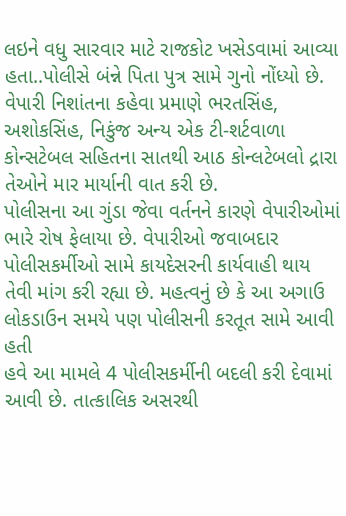લઇને વધુ સારવાર માટે રાજકોટ ખસેડવામાં આવ્યા હતા..પોલીસે બંન્ને પિતા પુત્ર સામે ગુનો નોંધ્યો છે. વેપારી નિશાંતના કહેવા પ્રમાણે ભરતસિંહ, અશોકસિંહ, નિકુંજ અન્ય એક ટી-શર્ટવાળા કોન્સટેબલ સહિતના સાતથી આઠ કોન્લટેબલો દ્રારા તેઓને માર માર્યાની વાત કરી છે.
પોલીસના આ ગુંડા જેવા વર્તનને કારણે વેપારીઓમાં ભારે રોષ ફેલાયા છે. વેપારીઓ જવાબદાર પોલીસકર્મીઓ સામે કાયદેસરની કાર્યવાહી થાય તેવી માંગ કરી રહ્યા છે. મહત્વનું છે કે આ અગાઉ લોકડાઉન સમયે પણ પોલીસની કરતૂત સામે આવી હતી
હવે આ મામલે 4 પોલીસકર્મીની બદલી કરી દેવામાં આવી છે. તાત્કાલિક અસરથી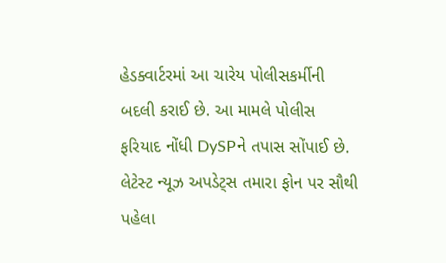હેડક્વાર્ટરમાં આ ચારેય પોલીસકર્મીની બદલી કરાઈ છે. આ મામલે પોલીસ ફરિયાદ નોંધી DySPને તપાસ સોંપાઈ છે.
લેટેસ્ટ ન્યૂઝ અપડેટ્સ તમારા ફોન પર સૌથી પહેલા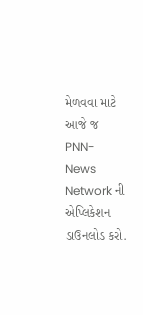મેળવવા માટે આજે જ PNN- News Network ની એપ્લિકેશન ડાઉનલોડ કરો.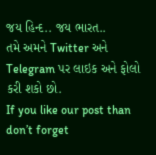જય હિન્દ.. જય ભારત..
તમે અમને Twitter અને Telegram પર લાઇક અને ફોલો કરી શકો છો.
If you like our post than don’t forget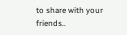to share with your friends..